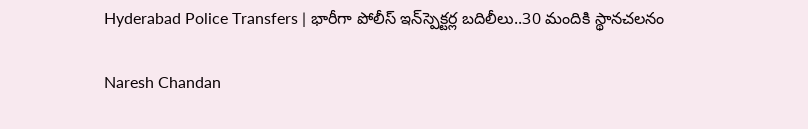Hyderabad Police Transfers | భారీగా పోలీస్ ఇన్‌స్పెక్టర్ల బదిలీలు..30 మందికి స్థానచలనం

Naresh Chandan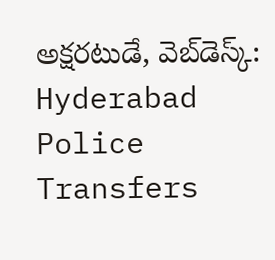అక్షరటుడే, వెబ్‌డెస్క్‌: Hyderabad Police Transfers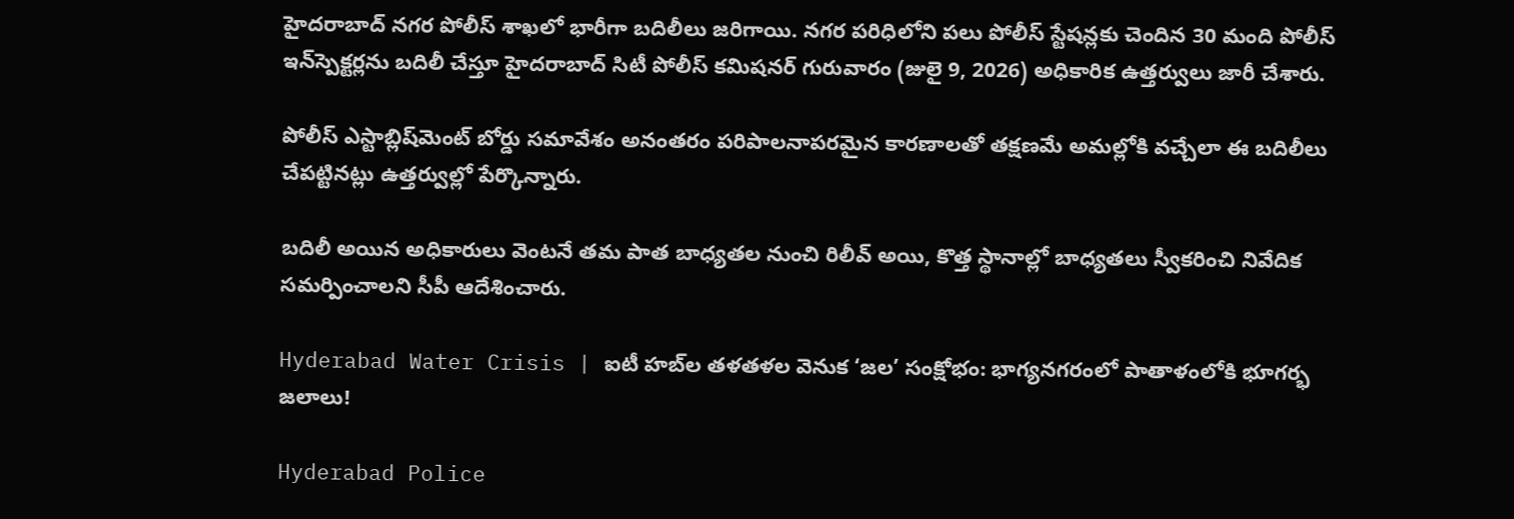హైదరాబాద్ నగర పోలీస్ శాఖలో భారీగా బదిలీలు జరిగాయి. నగర పరిధిలోని పలు పోలీస్ స్టేషన్లకు చెందిన 30 మంది పోలీస్ ఇన్‌స్పెక్టర్లను బదిలీ చేస్తూ హైదరాబాద్ సిటీ పోలీస్ కమిషనర్ గురువారం (జులై 9, 2026) అధికారిక ఉత్తర్వులు జారీ చేశారు.

పోలీస్ ఎస్టాబ్లిష్‌మెంట్ బోర్డు సమావేశం అనంతరం పరిపాలనాపరమైన కారణాలతో తక్షణమే అమల్లోకి వచ్చేలా ఈ బదిలీలు చేపట్టినట్లు ఉత్తర్వుల్లో పేర్కొన్నారు.

బదిలీ అయిన అధికారులు వెంటనే తమ పాత బాధ్యతల నుంచి రిలీవ్ అయి, కొత్త స్థానాల్లో బాధ్యతలు స్వీకరించి నివేదిక సమర్పించాలని సీపీ ఆదేశించారు.

Hyderabad Water Crisis | ఐటీ హబ్‌ల తళతళల వెనుక ‘జల’ సంక్షోభం: భాగ్యనగరంలో పాతాళంలోకి భూగర్భ జలాలు!

Hyderabad Police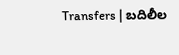Transfers | బదిలీల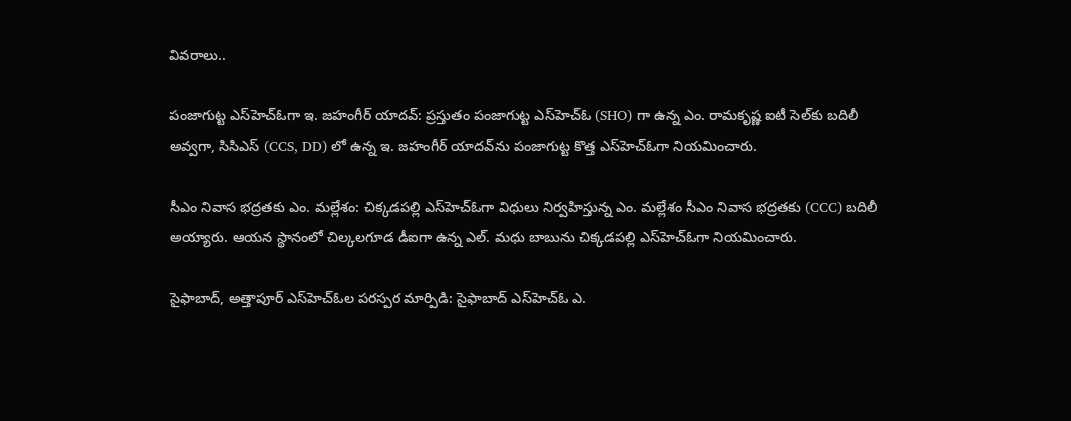వివరాలు..

పంజాగుట్ట ఎస్‌హెచ్‌ఓగా ఇ. జహంగీర్ యాదవ్: ప్రస్తుతం పంజాగుట్ట ఎస్‌హెచ్‌ఓ (SHO) గా ఉన్న ఎం. రామకృష్ణ ఐటీ సెల్‌కు బదిలీ అవ్వగా, సిసిఎస్ (CCS, DD) లో ఉన్న ఇ. జహంగీర్ యాదవ్‌ను పంజాగుట్ట కొత్త ఎస్‌హెచ్‌ఓగా నియమించారు.

సీఎం నివాస భద్రతకు ఎం. మల్లేశం: చిక్కడపల్లి ఎస్‌హెచ్‌ఓగా విధులు నిర్వహిస్తున్న ఎం. మల్లేశం సీఎం నివాస భద్రతకు (CCC) బదిలీ అయ్యారు. ఆయన స్థానంలో చిల్కలగూడ డీఐగా ఉన్న ఎల్. మధు బాబును చిక్కడపల్లి ఎస్‌హెచ్‌ఓగా నియమించారు.

సైఫాబాద్, అత్తాపూర్ ఎస్‌హెచ్‌ఓల పరస్పర మార్పిడి: సైఫాబాద్ ఎస్‌హెచ్‌ఓ ఎ.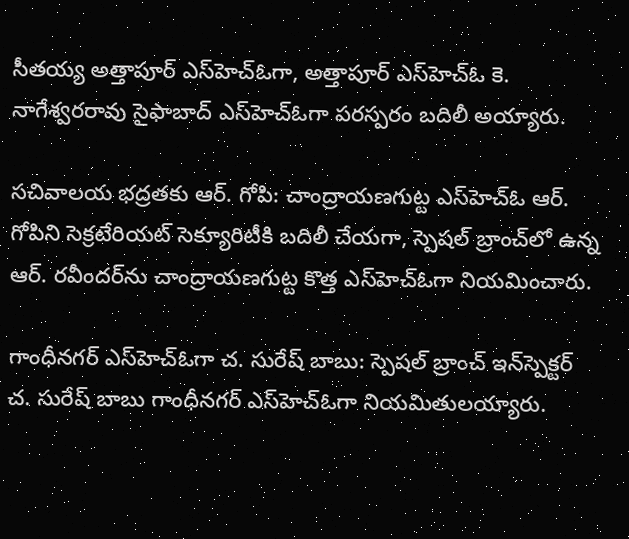సీతయ్య అత్తాపూర్ ఎస్‌హెచ్‌ఓగా, అత్తాపూర్ ఎస్‌హెచ్‌ఓ కె. నాగేశ్వరరావు సైఫాబాద్ ఎస్‌హెచ్‌ఓగా పరస్పరం బదిలీ అయ్యారు.

సచివాలయ భద్రతకు ఆర్‌. గోపి: చాంద్రాయణగుట్ట ఎస్‌హెచ్‌ఓ ఆర్‌. గోపిని సెక్రటేరియట్ సెక్యూరిటీకి బదిలీ చేయగా, స్పెషల్ బ్రాంచ్‌లో ఉన్న ఆర్‌. రవీందర్‌ను చాంద్రాయణగుట్ట కొత్త ఎస్‌హెచ్‌ఓగా నియమించారు.

గాంధీనగర్ ఎస్‌హెచ్‌ఓగా చ. సురేష్ బాబు: స్పెషల్ బ్రాంచ్ ఇన్‌స్పెక్టర్ చ. సురేష్ బాబు గాంధీనగర్ ఎస్‌హెచ్‌ఓగా నియమితులయ్యారు.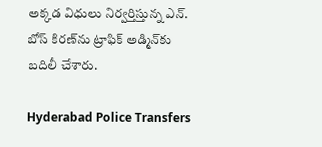అక్కడ విధులు నిర్వర్తిస్తున్న ఎన్. బోస్ కిరణ్‌ను ట్రాఫిక్ అడ్మిన్‌కు బదిలీ చేశారు.

Hyderabad Police Transfers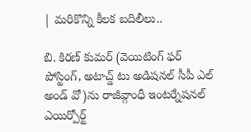| మరికొన్ని కీలక బదిలీలు..

బి. కిరణ్ కుమర్ (వెయిటింగ్ ఫర్ పోస్టింగ్, అటాచ్డ్ టు అడిషనల్ సీపీ ఎల్ అండ్ వో)ను రాజీవ్గాంధీ ఇంటర్నేషనల్ ఎయిర్పోర్ట్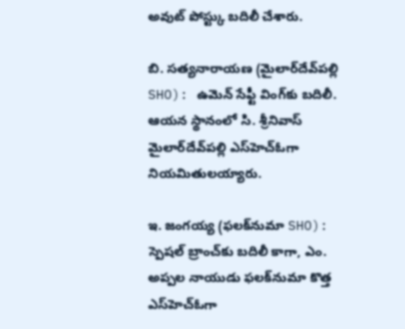అవుట్ పోస్ట్కు బదిలీ చేశారు.

బి. సత్యనారాయణ (మైలార్‌దేవ్‌పల్లి SHO): ఉమెన్ సేఫ్టీ వింగ్‌కు బదిలీ. ఆయన స్థానంలో సి. శ్రీనివాస్ మైలార్‌దేవ్‌పల్లి ఎస్‌హెచ్‌ఓగా నియమితులయ్యారు.

ఇ. జంగయ్య (ఫలక్‌నుమా SHO): స్పెషల్ బ్రాంచ్‌కు బదిలీ కాగా, ఎం. అప్పల నాయుడు ఫలక్‌నుమా కొత్త ఎస్‌హెచ్‌ఓగా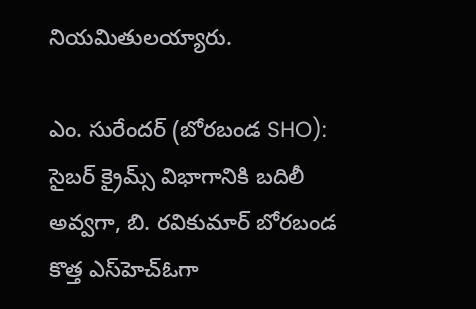నియమితులయ్యారు.

ఎం. సురేందర్ (బోరబండ SHO): సైబర్ క్రైమ్స్ విభాగానికి బదిలీ అవ్వగా, బి. రవికుమార్ బోరబండ కొత్త ఎస్‌హెచ్‌ఓగా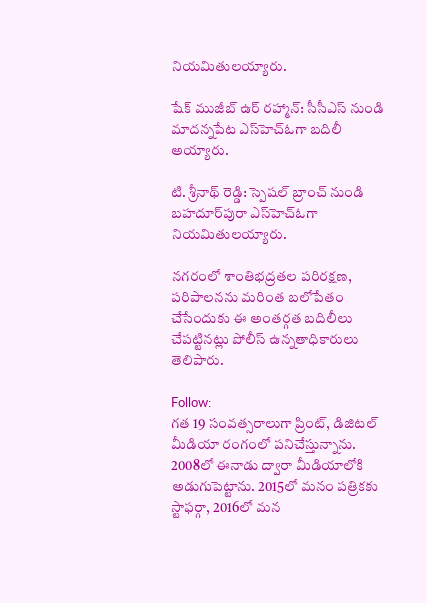నియమితులయ్యారు.

షేక్ ముజీబ్ ఉర్ రహ్మాన్: సీసీఎస్ నుండి మాదన్నపేట ఎస్‌హెచ్‌ఓగా బదిలీ అయ్యారు.

టి. శ్రీనాథ్ రెడ్డి: స్పెషల్ బ్రాంచ్ నుండి బహదూర్‌పురా ఎస్‌హెచ్‌ఓగా నియమితులయ్యారు.

నగరంలో శాంతిభద్రతల పరిరక్షణ, పరిపాలనను మరింత బలోపేతం చేసేందుకు ఈ అంతర్గత బదిలీలు చేపట్టినట్లు పోలీస్ ఉన్నతాధికారులు తెలిపారు.

Follow:
గత 19 సంవత్సరాలుగా ప్రింట్, డిజిటల్ మీడియా రంగంలో పనిచేస్తున్నాను. 2008లో ఈనాడు ద్వారా మీడియాలోకి అడుగుపెట్టాను. 2015లో మనం పత్రికకు స్టాఫర్గా, 2016లో మన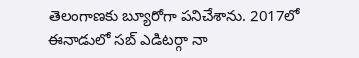తెలంగాణకు బ్యూరోగా పనిచేశాను. 2017లో ఈనాడులో సబ్ ఎడిటర్గా నా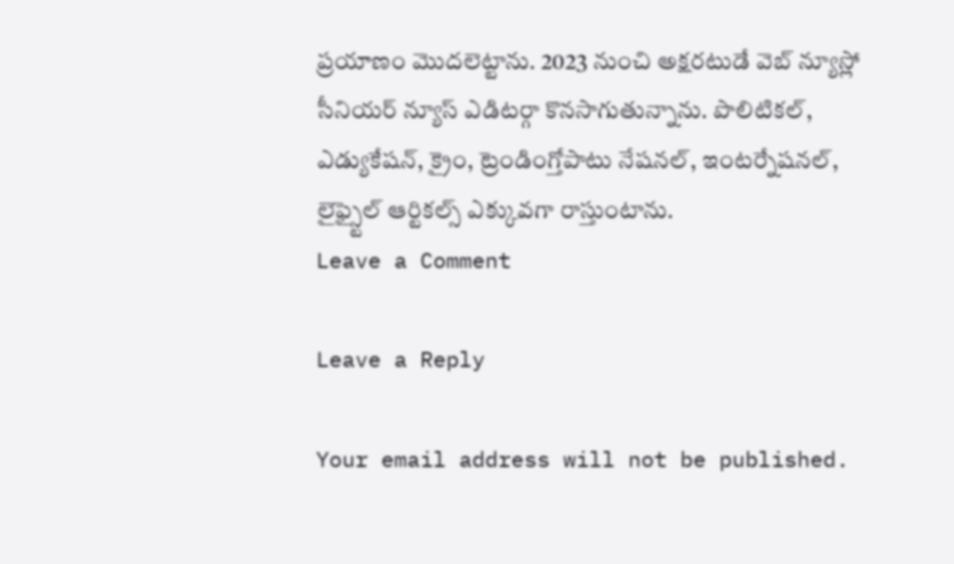ప్రయాణం మొదలెట్టాను. 2023 నుంచి అక్షరటుడే వెబ్ న్యూస్లో సీనియర్ న్యూస్ ఎడిటర్గా కొనసాగుతున్నాను. పొలిటికల్, ఎడ్యుకేషన్, క్రైం, ట్రెండింగ్తోపాటు నేషనల్, ఇంటర్నేషనల్, లైఫ్స్టైల్ ఆర్టికల్స్ ఎక్కువగా రాస్తుంటాను.
Leave a Comment

Leave a Reply

Your email address will not be published.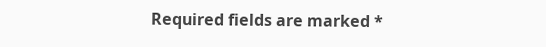Required fields are marked *